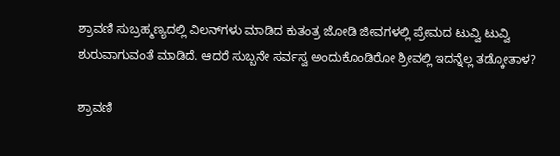ಶ್ರಾವಣಿ ಸುಬ್ರಹ್ಮಣ್ಯದಲ್ಲಿ ವಿಲನ್‌ಗಳು ಮಾಡಿದ ಕುತಂತ್ರ ಜೋಡಿ ಜೀವಗಳಲ್ಲಿ ಪ್ರೇಮದ ಟುವ್ವಿ ಟುವ್ವಿ ಶುರುವಾಗುವಂತೆ ಮಾಡಿದೆ. ಆದರೆ ಸುಬ್ಬನೇ ಸರ್ವಸ್ವ ಅಂದುಕೊಂಡಿರೋ ಶ್ರೀವಲ್ಲಿ ಇದನ್ನೆಲ್ಲ ತಡ್ಕೋತಾಳ?

ಶ್ರಾವಣಿ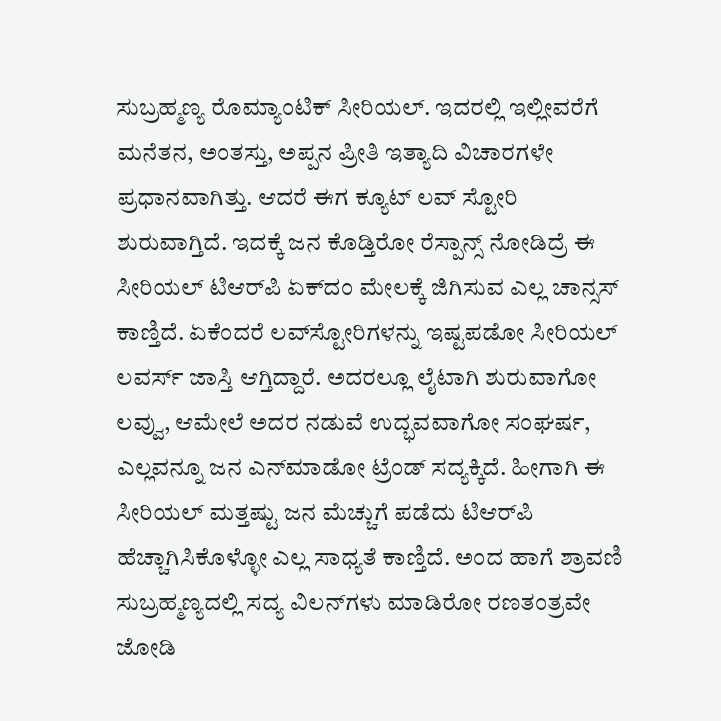ಸುಬ್ರಹ್ಮಣ್ಯ ರೊಮ್ಯಾಂಟಿಕ್ ಸೀರಿಯಲ್. ಇದರಲ್ಲಿ ಇಲ್ಲೀವರೆಗೆ ಮನೆತನ, ಅಂತಸ್ತು, ಅಪ್ಪನ ಪ್ರೀತಿ ಇತ್ಯಾದಿ ವಿಚಾರಗಳೇ ಪ್ರಧಾನವಾಗಿತ್ತು. ಆದರೆ ಈಗ ಕ್ಯೂಟ್ ಲವ್‌ ಸ್ಟೋರಿ ಶುರುವಾಗ್ತಿದೆ. ಇದಕ್ಕೆ ಜನ ಕೊಡ್ತಿರೋ ರೆಸ್ಪಾನ್ಸ್ ನೋಡಿದ್ರೆ ಈ ಸೀರಿಯಲ್ ಟಿಆರ್‌ಪಿ ಏಕ್‌ದಂ ಮೇಲಕ್ಕೆ ಜಿಗಿಸುವ ಎಲ್ಲ ಚಾನ್ಸಸ್ ಕಾಣ್ತಿದೆ. ಏಕೆಂದರೆ ಲವ್‌ಸ್ಟೋರಿಗಳನ್ನು ಇಷ್ಟಪಡೋ ಸೀರಿಯಲ್‌ ಲವರ್ಸ್ ಜಾಸ್ತಿ ಆಗ್ತಿದ್ದಾರೆ. ಅದರಲ್ಲೂ ಲೈಟಾಗಿ ಶುರುವಾಗೋ ಲವ್ವು, ಆಮೇಲೆ ಅದರ ನಡುವೆ ಉದ್ಭವವಾಗೋ ಸಂಘರ್ಷ, ಎಲ್ಲವನ್ನೂ ಜನ ಎನ್‌ಮಾಡೋ ಟ್ರೆಂಡ್ ಸದ್ಯಕ್ಕಿದೆ. ಹೀಗಾಗಿ ಈ ಸೀರಿಯಲ್ ಮತ್ತಷ್ಟು ಜನ ಮೆಚ್ಚುಗೆ ಪಡೆದು ಟಿಆರ್‌ಪಿ ಹೆಚ್ಚಾಗಿಸಿಕೊಳ್ಳೋ ಎಲ್ಲ ಸಾಧ್ಯತೆ ಕಾಣ್ತಿದೆ. ಅಂದ ಹಾಗೆ ಶ್ರಾವಣಿ ಸುಬ್ರಹ್ಮಣ್ಯದಲ್ಲಿ ಸದ್ಯ ವಿಲನ್‌ಗಳು ಮಾಡಿರೋ ರಣತಂತ್ರವೇ ಜೋಡಿ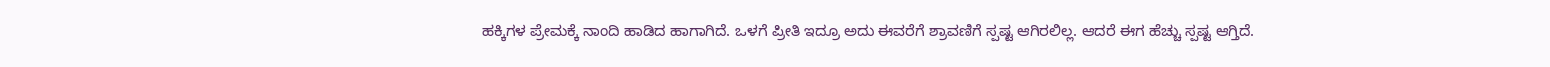ಹಕ್ಕಿಗಳ ಪ್ರೇಮಕ್ಕೆ ನಾಂದಿ ಹಾಡಿದ ಹಾಗಾಗಿದೆ. ಒಳಗೆ ಪ್ರೀತಿ ಇದ್ರೂ ಅದು ಈವರೆಗೆ ಶ್ರಾವಣಿಗೆ ಸ್ಪಷ್ಟ ಆಗಿರಲಿಲ್ಲ. ಆದರೆ ಈಗ ಹೆಚ್ಚು ಸ್ಪಷ್ಟ ಆಗ್ತಿದೆ.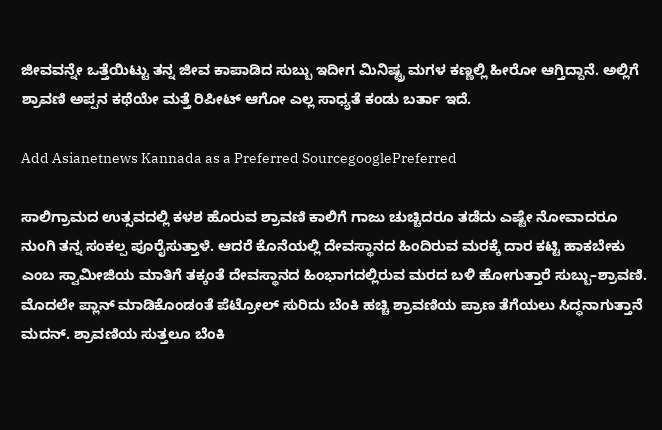ಜೀವವನ್ನೇ ಒತ್ತೆಯಿಟ್ಟು ತನ್ನ ಜೀವ ಕಾಪಾಡಿದ ಸುಬ್ಬು ಇದೀಗ ಮಿನಿಷ್ಟ್ರ ಮಗಳ ಕಣ್ಣಲ್ಲಿ ಹೀರೋ ಆಗ್ತಿದ್ದಾನೆ. ಅಲ್ಲಿಗೆ ಶ್ರಾವಣಿ ಅಪ್ಪನ ಕಥೆಯೇ ಮತ್ತೆ ರಿಪೀಟ್ ಆಗೋ ಎಲ್ಲ ಸಾಧ್ಯತೆ ಕಂಡು ಬರ್ತಾ ಇದೆ.

Add Asianetnews Kannada as a Preferred SourcegooglePreferred

ಸಾಲಿಗ್ರಾಮದ ಉತ್ಸವದಲ್ಲಿ ಕಳಶ ಹೊರುವ ಶ್ರಾವಣಿ ಕಾಲಿಗೆ ಗಾಜು ಚುಚ್ಚಿದರೂ ತಡೆದು ಎಷ್ಟೇ ನೋವಾದರೂ ನುಂಗಿ ತನ್ನ ಸಂಕಲ್ಪ ಪೂರೈಸುತ್ತಾಳೆ. ಆದರೆ ಕೊನೆಯಲ್ಲಿ ದೇವಸ್ಥಾನದ ಹಿಂದಿರುವ ಮರಕ್ಕೆ ದಾರ ಕಟ್ಟಿ ಹಾಕಬೇಕು ಎಂಬ ಸ್ವಾಮೀಜಿಯ ಮಾತಿಗೆ ತಕ್ಕಂತೆ ದೇವಸ್ಥಾನದ ಹಿಂಭಾಗದಲ್ಲಿರುವ ಮರದ ಬಳಿ ಹೋಗುತ್ತಾರೆ ಸುಬ್ಬು–ಶ್ರಾವಣಿ. ಮೊದಲೇ ಪ್ಲಾನ್ ಮಾಡಿಕೊಂಡಂತೆ ಪೆಟ್ರೋಲ್ ಸುರಿದು ಬೆಂಕಿ ಹಚ್ಚಿ ಶ್ರಾವಣಿಯ ಪ್ರಾಣ ತೆಗೆಯಲು ಸಿದ್ಧನಾಗುತ್ತಾನೆ ಮದನ್‌. ಶ್ರಾವಣಿಯ ಸುತ್ತಲೂ ಬೆಂಕಿ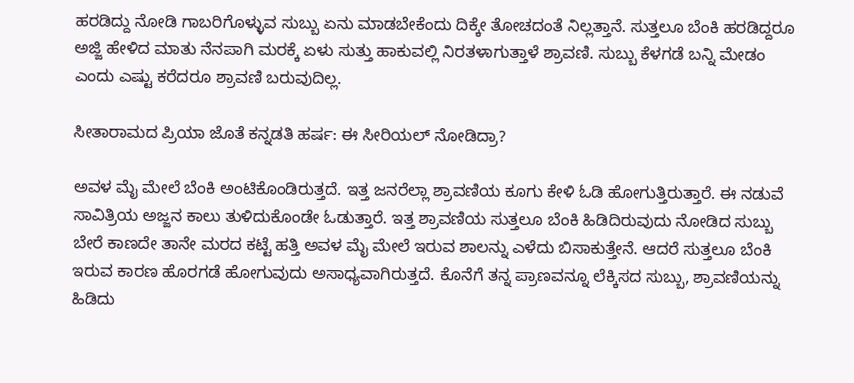ಹರಡಿದ್ದು ನೋಡಿ ಗಾಬರಿಗೊಳ್ಳುವ ಸುಬ್ಬು ಏನು ಮಾಡಬೇಕೆಂದು ದಿಕ್ಕೇ ತೋಚದಂತೆ ನಿಲ್ಲತ್ತಾನೆ. ಸುತ್ತಲೂ ಬೆಂಕಿ ಹರಡಿದ್ದರೂ ಅಜ್ಜಿ ಹೇಳಿದ ಮಾತು ನೆನಪಾಗಿ ಮರಕ್ಕೆ ಏಳು ಸುತ್ತು ಹಾಕುವಲ್ಲಿ ನಿರತಳಾಗುತ್ತಾಳೆ ಶ್ರಾವಣಿ. ಸುಬ್ಬು ಕೆಳಗಡೆ ಬನ್ನಿ ಮೇಡಂ ಎಂದು ಎಷ್ಟು ಕರೆದರೂ ಶ್ರಾವಣಿ ಬರುವುದಿಲ್ಲ.

ಸೀತಾರಾಮದ ಪ್ರಿಯಾ ಜೊತೆ ಕನ್ನಡತಿ ಹರ್ಷ: ಈ ಸೀರಿಯಲ್ ನೋಡಿದ್ರಾ?

ಅವಳ ಮೈ ಮೇಲೆ ಬೆಂಕಿ ಅಂಟಿಕೊಂಡಿರುತ್ತದೆ. ಇತ್ತ ಜನರೆಲ್ಲಾ ಶ್ರಾವಣಿಯ ಕೂಗು ಕೇಳಿ ಓಡಿ ಹೋಗುತ್ತಿರುತ್ತಾರೆ. ಈ ನಡುವೆ ಸಾವಿತ್ರಿಯ ಅಜ್ಜನ ಕಾಲು ತುಳಿದುಕೊಂಡೇ ಓಡುತ್ತಾರೆ. ಇತ್ತ ಶ್ರಾವಣಿಯ ಸುತ್ತಲೂ ಬೆಂಕಿ ಹಿಡಿದಿರುವುದು ನೋಡಿದ ಸುಬ್ಬು ಬೇರೆ ಕಾಣದೇ ತಾನೇ ಮರದ ಕಟ್ಟೆ ಹತ್ತಿ ಅವಳ ಮೈ ಮೇಲೆ ಇರುವ ಶಾಲನ್ನು ಎಳೆದು ಬಿಸಾಕುತ್ತೇನೆ. ಆದರೆ ಸುತ್ತಲೂ ಬೆಂಕಿ ಇರುವ ಕಾರಣ ಹೊರಗಡೆ ಹೋಗುವುದು ಅಸಾಧ್ಯವಾಗಿರುತ್ತದೆ. ಕೊನೆಗೆ ತನ್ನ ಪ್ರಾಣವನ್ನೂ ಲೆಕ್ಕಿಸದ ಸುಬ್ಬು, ಶ್ರಾವಣಿಯನ್ನು ಹಿಡಿದು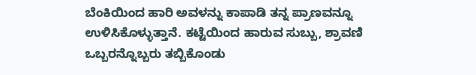ಬೆಂಕಿಯಿಂದ ಹಾರಿ ಅವಳನ್ನು ಕಾಪಾಡಿ ತನ್ನ ಪ್ರಾಣವನ್ನೂ ಉಳಿಸಿಕೊಳ್ಳುತ್ತಾನೆ. ಕಟ್ಟೆಯಿಂದ ಹಾರುವ ಸುಬ್ಬು, ಶ್ರಾವಣಿ ಒಬ್ಬರನ್ನೊಬ್ಬರು ತಬ್ಬಿಕೊಂಡು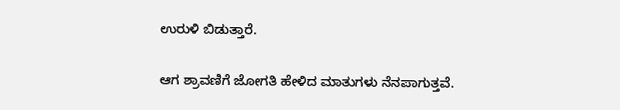ಉರುಳಿ ಬಿಡುತ್ತಾರೆ.

ಆಗ ಶ್ರಾವಣಿಗೆ ಜೋಗತಿ ಹೇಳಿದ ಮಾತುಗಳು ನೆನಪಾಗುತ್ತವೆ.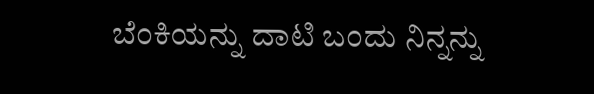ಬೆಂಕಿಯನ್ನು ದಾಟಿ ಬಂದು ನಿನ್ನನ್ನು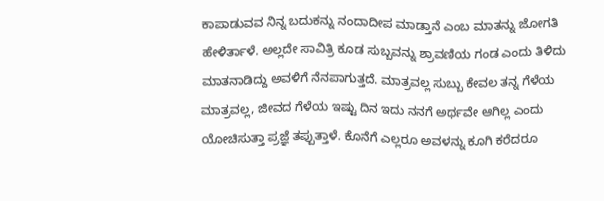ಕಾಪಾಡುವವ ನಿನ್ನ ಬದುಕನ್ನು ನಂದಾದೀಪ ಮಾಡ್ತಾನೆ ಎಂಬ ಮಾತನ್ನು ಜೋಗತಿ ಹೇಳಿರ್ತಾಳೆ. ಅಲ್ಲದೇ ಸಾವಿತ್ರಿ ಕೂಡ ಸುಬ್ಬವನ್ನು ಶ್ರಾವಣಿಯ ಗಂಡ ಎಂದು ತಿಳಿದು ಮಾತನಾಡಿದ್ದು ಅವಳಿಗೆ ನೆನಪಾಗುತ್ತದೆ. ಮಾತ್ರವಲ್ಲ ಸುಬ್ಬು ಕೇವಲ ತನ್ನ ಗೆಳೆಯ ಮಾತ್ರವಲ್ಲ, ಜೀವದ ಗೆಳೆಯ ಇಷ್ಟು ದಿನ ಇದು ನನಗೆ ಅರ್ಥವೇ ಆಗಿಲ್ಲ ಎಂದು ಯೋಚಿಸುತ್ತಾ ಪ್ರಜ್ಞೆ ತಪ್ಪುತ್ತಾಳೆ. ಕೊನೆಗೆ ಎಲ್ಲರೂ ಅವಳನ್ನು ಕೂಗಿ ಕರೆದರೂ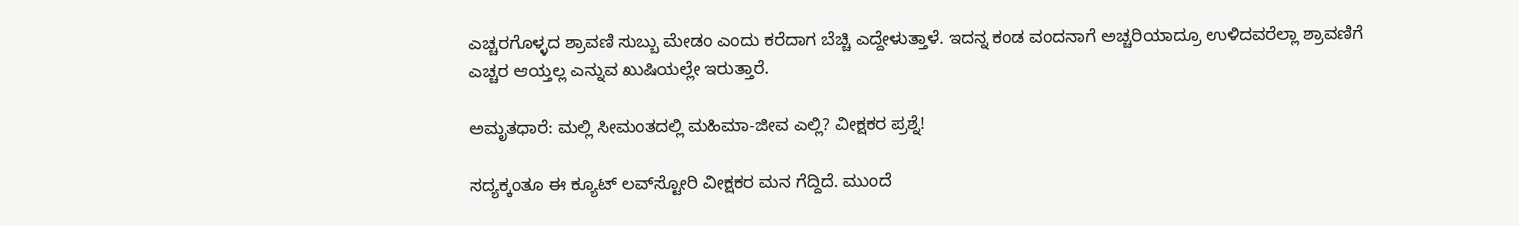ಎಚ್ಚರಗೊಳ್ಳದ ಶ್ರಾವಣಿ ಸುಬ್ಬು ಮೇಡಂ ಎಂದು ಕರೆದಾಗ ಬೆಚ್ಚಿ ಎದ್ದೇಳುತ್ತಾಳೆ. ಇದನ್ನ ಕಂಡ ವಂದನಾಗೆ ಅಚ್ಚರಿಯಾದ್ರೂ ಉಳಿದವರೆಲ್ಲಾ ಶ್ರಾವಣಿಗೆ ಎಚ್ಚರ ಆಯ್ತಲ್ಲ ಎನ್ನುವ ಖುಷಿಯಲ್ಲೇ ಇರುತ್ತಾರೆ.

ಅಮೃತಧಾರೆ: ಮಲ್ಲಿ ಸೀಮಂತದಲ್ಲಿ ಮಹಿಮಾ-ಜೀವ ಎಲ್ಲಿ? ವೀಕ್ಷಕರ ಪ್ರಶ್ನೆ!

ಸದ್ಯಕ್ಕಂತೂ ಈ ಕ್ಯೂಟ್‌ ಲವ್‌ಸ್ಟೋರಿ ವೀಕ್ಷಕರ ಮನ ಗೆದ್ದಿದೆ. ಮುಂದೆ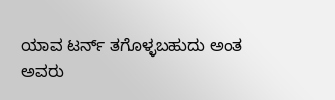ಯಾವ ಟರ್ನ್ ತಗೊಳ್ಳಬಹುದು ಅಂತ ಅವರು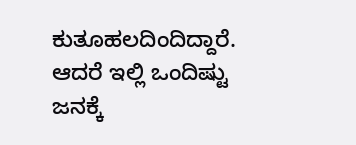ಕುತೂಹಲದಿಂದಿದ್ದಾರೆ. ಆದರೆ ಇಲ್ಲಿ ಒಂದಿಷ್ಟು ಜನಕ್ಕೆ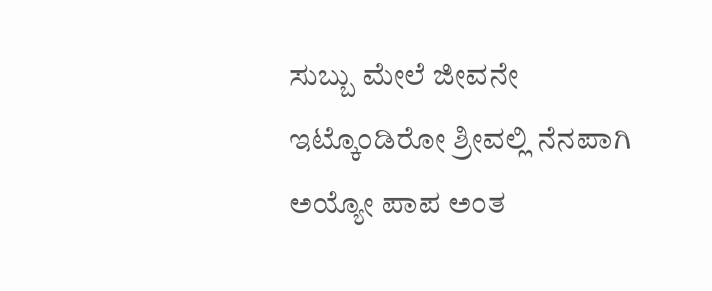ಸುಬ್ಬು ಮೇಲೆ ಜೀವನೇ ಇಟ್ಕೊಂಡಿರೋ ಶ್ರೀವಲ್ಲಿ ನೆನಪಾಗಿ ಅಯ್ಯೋ ಪಾಪ ಅಂತ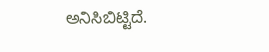ಅನಿಸಿಬಿಟ್ಟಿದೆ.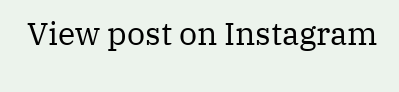View post on Instagram